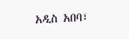አዲስ አበባ፣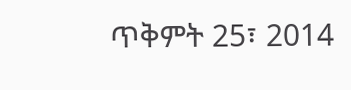ጥቅምት 25፣ 2014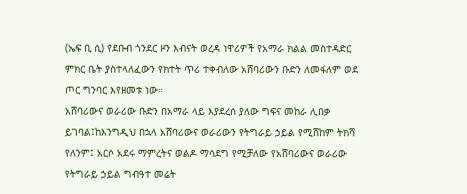(ኤፍ ቢ ሲ) የደቡብ ጎንደር ዞን እብናት ወረዳ ነዋሪዎች የአማራ ክልል መስተዳድር ምክር ቤት ያስተላለፈውን የክተት ጥሪ ተቀብለው አሸባሪውን ቡድን ለመፋለም ወደ ጦር ግንባር እየዘመቱ ነው።
አሸባሪውና ወራሪው ቡድን በአማራ ላይ እያደረሰ ያለው ግፍና መከራ ሊበቃ ይገባል፤ከእንግዲህ በኋላ አሸባሪውና ወራሪውን የትግራይ ኃይል የሚሸከም ትክሻ የለንም፤ አርሶ አደሩ ማምረትና ወልዶ ማሳደግ የሚቻለው የአሸባሪውና ወራሪው የትግራይ ኃይል ግብዓተ መሬት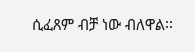ሲፈጸም ብቻ ነው ብለዋል፡፡